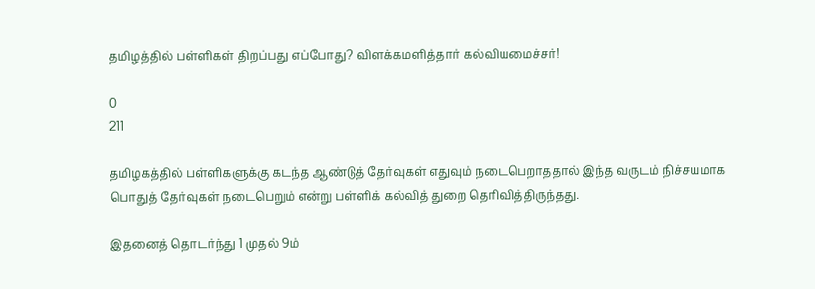தமிழத்தில் பள்ளிகள் திறப்பது எப்போது? விளக்கமளித்தார் கல்வியமைச்சர்!

0
211

தமிழகத்தில் பள்ளிகளுக்கு கடந்த ஆண்டுத் தேர்வுகள் எதுவும் நடைபெறாததால் இந்த வருடம் நிச்சயமாக பொதுத் தேர்வுகள் நடைபெறும் என்று பள்ளிக் கல்வித் துறை தெரிவித்திருந்தது.

இதனைத் தொடர்ந்து 1 முதல் 9ம்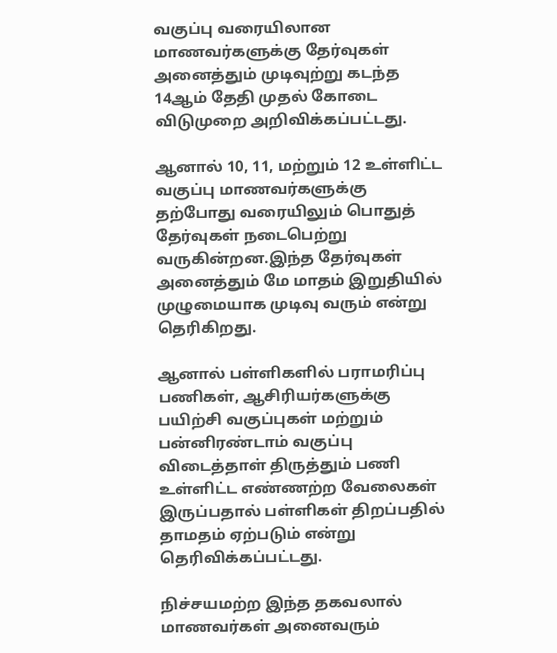வகுப்பு வரையிலான மாணவர்களுக்கு தேர்வுகள் அனைத்தும் முடிவுற்று கடந்த 14ஆம் தேதி முதல் கோடை விடுமுறை அறிவிக்கப்பட்டது.

ஆனால் 10, 11, மற்றும் 12 உள்ளிட்ட வகுப்பு மாணவர்களுக்கு தற்போது வரையிலும் பொதுத் தேர்வுகள் நடைபெற்று வருகின்றன.இந்த தேர்வுகள் அனைத்தும் மே மாதம் இறுதியில் முழுமையாக முடிவு வரும் என்று தெரிகிறது.

ஆனால் பள்ளிகளில் பராமரிப்பு பணிகள், ஆசிரியர்களுக்கு பயிற்சி வகுப்புகள் மற்றும் பன்னிரண்டாம் வகுப்பு விடைத்தாள் திருத்தும் பணி உள்ளிட்ட எண்ணற்ற வேலைகள் இருப்பதால் பள்ளிகள் திறப்பதில் தாமதம் ஏற்படும் என்று தெரிவிக்கப்பட்டது.

நிச்சயமற்ற இந்த தகவலால் மாணவர்கள் அனைவரும்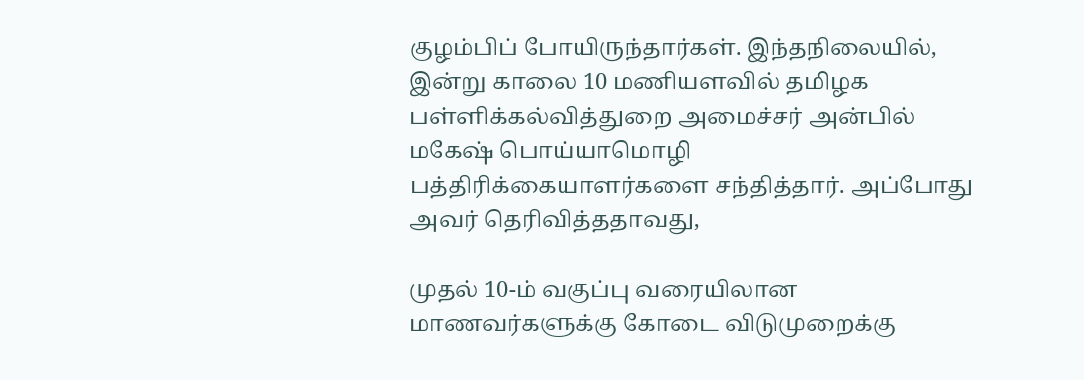குழம்பிப் போயிருந்தார்கள். இந்தநிலையில், இன்று காலை 10 மணியளவில் தமிழக பள்ளிக்கல்வித்துறை அமைச்சர் அன்பில் மகேஷ் பொய்யாமொழி பத்திரிக்கையாளர்களை சந்தித்தார். அப்போது அவர் தெரிவித்ததாவது,

முதல் 10-ம் வகுப்பு வரையிலான மாணவர்களுக்கு கோடை விடுமுறைக்கு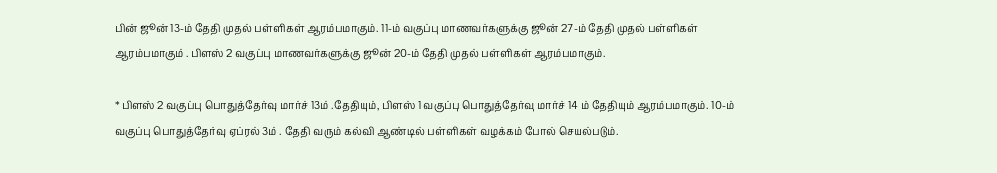பின் ஜூன் 13-ம் தேதி முதல் பள்ளிகள் ஆரம்பமாகும். 11-ம் வகுப்பு மாணவர்களுக்கு ஜூன் 27-ம் தேதி முதல் பள்ளிகள் ஆரம்பமாகும் . பிளஸ் 2 வகுப்பு மாணவர்களுக்கு ஜூன் 20-ம் தேதி முதல் பள்ளிகள் ஆரம்பமாகும்.

* பிளஸ் 2 வகுப்பு பொதுத்தேர்வு மார்ச் 13ம் .தேதியும், பிளஸ் 1 வகுப்பு பொதுத்தேர்வு மார்ச் 14 ம் தேதியும் ஆரம்பமாகும். 10-ம் வகுப்பு பொதுத்தேர்வு ஏப்ரல் 3ம் . தேதி வரும் கல்வி ஆண்டில் பள்ளிகள் வழக்கம் போல் செயல்படும்.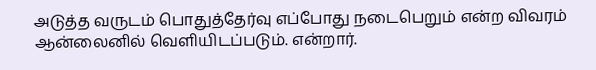அடுத்த வருடம் பொதுத்தேர்வு எப்போது நடைபெறும் என்ற விவரம் ஆன்லைனில் வெளியிடப்படும். என்றார்.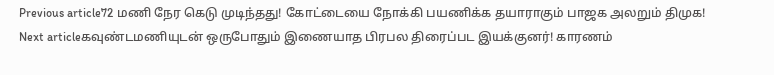Previous article72 மணி நேர கெடு முடிந்தது! கோட்டையை நோக்கி பயணிக்க தயாராகும் பாஜக அலறும் திமுக!
Next articleகவுண்டமணியுடன் ஒருபோதும் இணையாத பிரபல திரைப்பட இயக்குனர்! காரணம்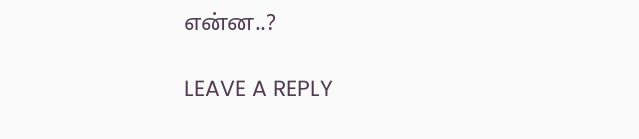என்ன..?

LEAVE A REPLY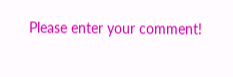Please enter your comment!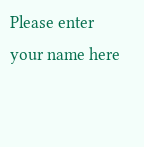Please enter your name here